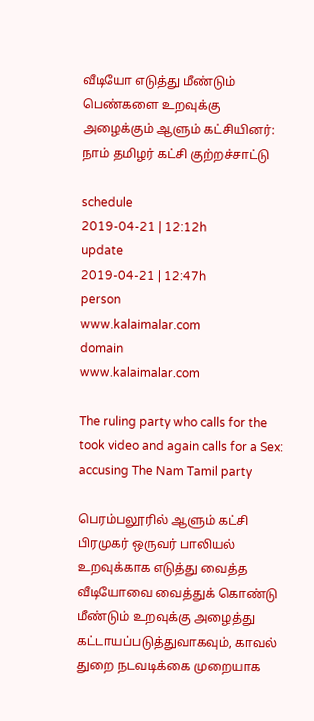வீடியோ எடுத்து மீண்டும் பெண்களை உறவுக்கு அழைக்கும் ஆளும் கட்சியினர்: நாம் தமிழர் கட்சி குற்றச்சாட்டு

schedule
2019-04-21 | 12:12h
update
2019-04-21 | 12:47h
person
www.kalaimalar.com
domain
www.kalaimalar.com

The ruling party who calls for the took video and again calls for a Sex: accusing The Nam Tamil party

பெரம்பலூரில் ஆளும் கட்சி பிரமுகர் ஒருவர் பாலியல் உறவுக்காக எடுத்து வைத்த வீடியோவை வைத்துக் கொண்டு மீண்டும் உறவுக்கு அழைத்து கட்டாயப்படுத்துவாகவும், காவல் துறை நடவடிக்கை முறையாக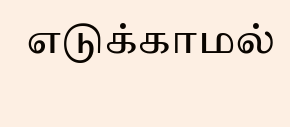எடுக்காமல்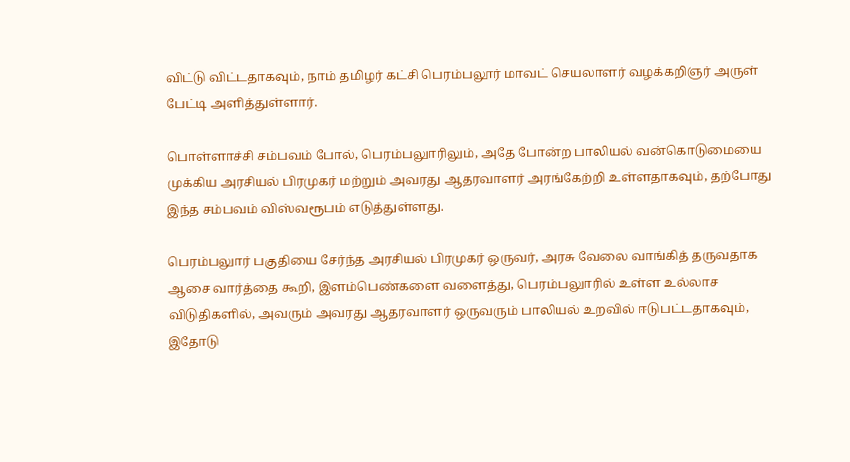விட்டு விட்டதாகவும், நாம் தமிழர் கட்சி பெரம்பலூர் மாவட் செயலாளர் வழக்கறிஞர் அருள் பேட்டி அளித்துள்ளார்.

பொள்ளாச்சி சம்பவம் போல், பெரம்பலுாரிலும், அதே போன்ற பாலியல் வன்கொடுமையை முக்கிய அரசியல் பிரமுகர் மற்றும் அவரது ஆதரவாளர் அரங்கேற்றி உள்ளதாகவும், தற்போது இந்த சம்பவம் விஸ்வரூபம் எடுத்துள்ளது.

பெரம்பலுார் பகுதியை சேர்ந்த அரசியல் பிரமுகர் ஒருவர், அரசு வேலை வாங்கித் தருவதாக ஆசை வார்த்தை கூறி, இளம்பெண்களை வளைத்து, பெரம்பலுாரில் உள்ள உல்லாச விடுதிகளில், அவரும் அவரது ஆதரவாளர் ஒருவரும் பாலியல் உறவில் ஈடுபட்டதாகவும், இதோடு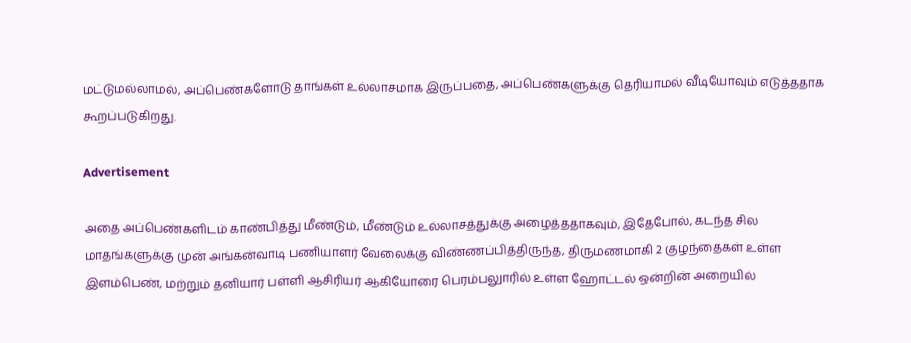மட்டுமல்லாமல், அப்பெண்களோடு தாங்கள் உல்லாசமாக இருப்பதை, அப்பெண்களுக்கு தெரியாமல் வீடியோவும் எடுத்ததாக கூறப்படுகிறது.

Advertisement

அதை அப்பெண்களிடம் காண்பித்து மீண்டும், மீண்டும் உல்லாசத்துக்கு அழைத்ததாகவும், இதேபோல், கடந்த சில மாதங்களுக்கு முன் அங்கன்வாடி பணியாளர் வேலைக்கு விண்ணப்பித்திருந்த, திருமணமாகி 2 குழந்தைகள் உள்ள இளம்பெண், மற்றும் தனியார் பள்ளி ஆசிரியர் ஆகியோரை பெரம்பலுாரில் உள்ள ஹோட்டல் ஒன்றின் அறையில்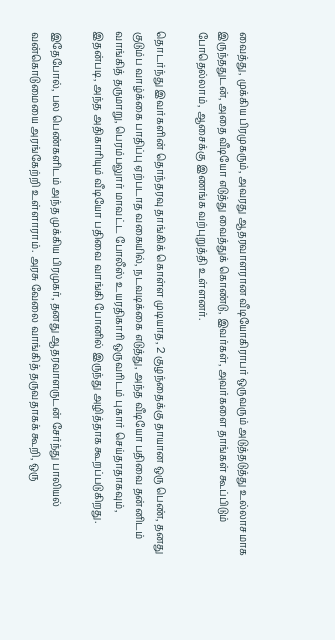வைத்து, முக்கிய பிரமுகரும், அவரது ஆதரவாளரான வீடியோகிராபர் ஒருவரும் அடுத்தடுத்து உல்லாசமாக இருந்ததுடன், அதை வீடியோ எடுத்து வைத்துக் கொண்டு, இவர்கள், அவர்களை தாங்கள் கூப்பிடும் போதெல்லாம், ஆசைக்கு இணங்க வற்புறுத்தி உள்ளனர்.

தொடர்ந்து இவர்களின் தொந்தரவு தாங்கிக் கொள்ள முடியாத, 2 குழந்தைக்கு தாயான ஒரு பெண், தனது குடும்ப வாழ்க்கை பாதிப்பு ஏற்படாத வகையில், நடவடிக்கை எடுத்து, அந்த வீடியோ பதிவை தன்னிடம் வாங்கித் தருமாறு, பெரம்பலுார் மாவட்ட போலீஸ் உயரதிகாரி ஒருவரிடம் புகார் செய்தாதாகவும், இதன்படி, அந்த அதிகாரியும் வீடியோ பதிவை வாங்கி போனில் இருந்து அழித்தாக கூறப்படுகிறது.

இதேபோல், பல பெண்களிடம் அந்த முக்கிய பிரமுகர், தனது ஆதரவாளருடன் சேர்ந்து பாலியல் வன்கொடுமையை அரங்கேற்றி உள்ளாராம். அரசு வேலை வாங்கித் தருவதாகக் கூறி, ஒரு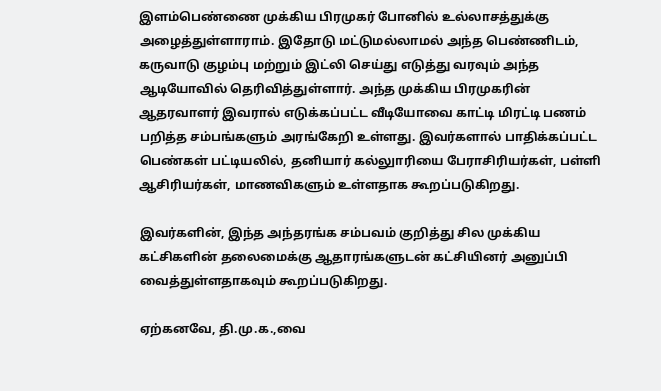இளம்பெண்ணை முக்கிய பிரமுகர் போனில் உல்லாசத்துக்கு அழைத்துள்ளாராம். இதோடு மட்டுமல்லாமல் அந்த பெண்ணிடம், கருவாடு குழம்பு மற்றும் இட்லி செய்து எடுத்து வரவும் அந்த ஆடியோவில் தெரிவித்துள்ளார். அந்த முக்கிய பிரமுகரின் ஆதரவாளர் இவரால் எடுக்கப்பட்ட வீடியோவை காட்டி மிரட்டி பணம் பறித்த சம்பங்களும் அரங்கேறி உள்ளது. இவர்களால் பாதிக்கப்பட்ட பெண்கள் பட்டியலில், தனியார் கல்லுாரியை பேராசிரியர்கள், பள்ளி ஆசிரியர்கள், மாணவிகளும் உள்ளதாக கூறப்படுகிறது.

இவர்களின், இந்த அந்தரங்க சம்பவம் குறித்து சில முக்கிய கட்சிகளின் தலைமைக்கு ஆதாரங்களுடன் கட்சியினர் அனுப்பி வைத்துள்ளதாகவும் கூறப்படுகிறது.

ஏற்கனவே, தி.மு.க.,வை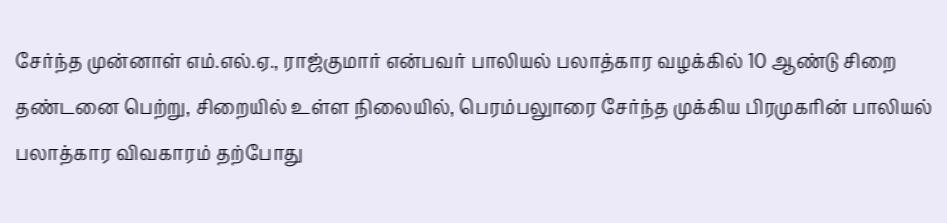சேர்ந்த முன்னாள் எம்.எல்.ஏ., ராஜ்குமார் என்பவர் பாலியல் பலாத்கார வழக்கில் 10 ஆண்டு சிறை தண்டனை பெற்று, சிறையில் உள்ள நிலையில், பெரம்பலுாரை சேர்ந்த முக்கிய பிரமுகரின் பாலியல் பலாத்கார விவகாரம் தற்போது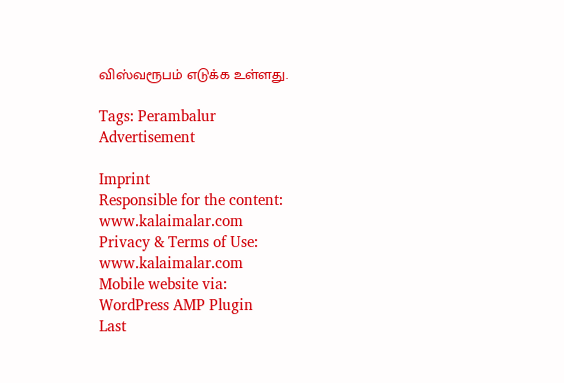விஸ்வரூபம் எடுக்க உள்ளது.

Tags: Perambalur
Advertisement

Imprint
Responsible for the content:
www.kalaimalar.com
Privacy & Terms of Use:
www.kalaimalar.com
Mobile website via:
WordPress AMP Plugin
Last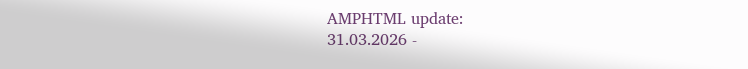AMPHTML update:
31.03.2026 -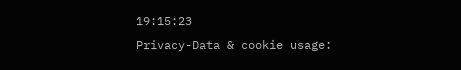19:15:23
Privacy-Data & cookie usage: